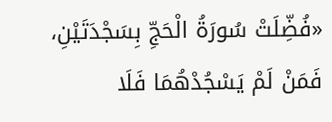«فُضِّلَتْ سُورَةُ الْحَجِّ بِسَجْدَتَيْنِ، فَمَنْ لَمْ يَسْجُدْهُمَا فَلَا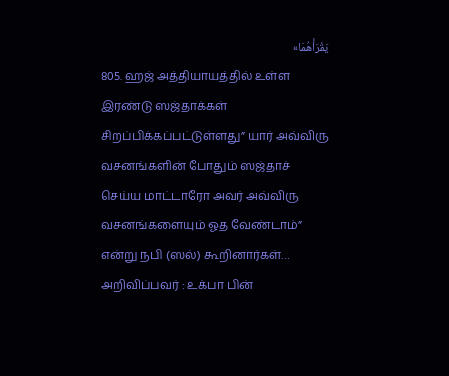يَقْرَأْهُمَا»
805. ஹஜ் அத்தியாயத்தில் உள்ள இரண்டு ஸஜ்தாக்கள் சிறப்பிக்கப்பட்டுள்ளது” யார் அவ்விரு வசனங்களின் போதும் ஸஜ்தாச் செய்ய மாட்டாரோ அவர் அவ்விரு வசனங்களையும் ஓத வேண்டாம்” என்று நபி (ஸல்) கூறினார்கள்…
அறிவிப்பவர் : உக்பா பின்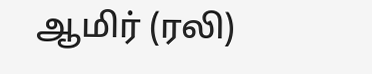ஆமிர் (ரலி)